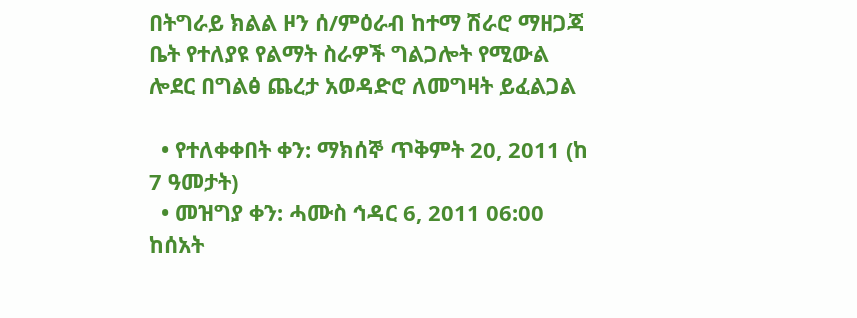በትግራይ ክልል ዞን ሰ/ምዕራብ ከተማ ሽራሮ ማዘጋጃ ቤት የተለያዩ የልማት ስራዎች ግልጋሎት የሚውል ሎደር በግልፅ ጨረታ አወዳድሮ ለመግዛት ይፈልጋል

  • የተለቀቀበት ቀን: ማክሰኞ ጥቅምት 20, 2011 (ከ 7 ዓመታት)
  • መዝግያ ቀን: ሓሙስ ኅዳር 6, 2011 06:00 ከሰአት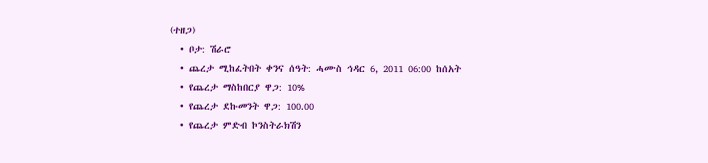(ተዘጋ)
  • ቦታ: ሽራሮ
  • ጨረታ ሚከፈትበት ቀንና ሰዓት: ሓሙስ ኅዳር 6, 2011 06:00 ከሰአት
  • የጨረታ ማስከበርያ ዋጋ: 10%
  • የጨረታ ደኩመንት ዋጋ: 100.00
  • የጨረታ ምድብ ኮንስትራክሽን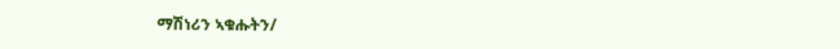ማሽነሪን ኣቁሑትን/